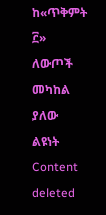ከ«ጥቅምት ፫» ለውጦች መካከል ያለው ልዩነት
Content deleted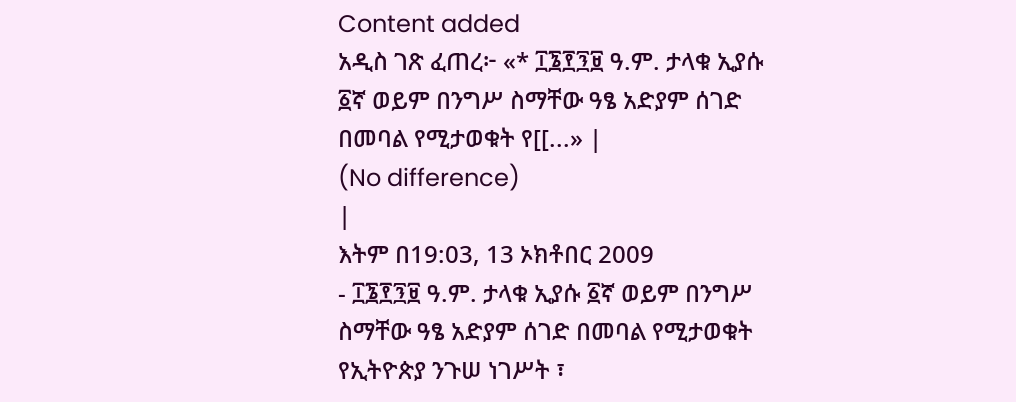Content added
አዲስ ገጽ ፈጠረ፦ «* ፲፮፻፺፱ ዓ.ም. ታላቁ ኢያሱ ፩ኛ ወይም በንግሥ ስማቸው ዓፄ አድያም ሰገድ በመባል የሚታወቁት የ[[...» |
(No difference)
|
እትም በ19:03, 13 ኦክቶበር 2009
- ፲፮፻፺፱ ዓ.ም. ታላቁ ኢያሱ ፩ኛ ወይም በንግሥ ስማቸው ዓፄ አድያም ሰገድ በመባል የሚታወቁት የኢትዮጵያ ንጉሠ ነገሥት ፣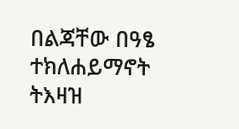በልጃቸው በዓፄ ተክለሐይማኖት ትእዛዝ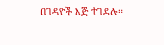በገዳዮች እጅ ተገደሉ።